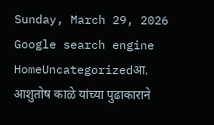Sunday, March 29, 2026
Google search engine
HomeUncategorizedआ. आशुतोष काळे यांच्या पुढाकाराने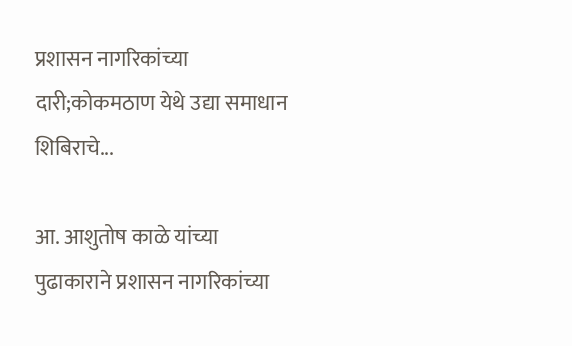प्रशासन नागरिकांच्या दारी;कोकमठाण येथे उद्या समाधान शिबिराचे...

आ. आशुतोष काळे यांच्या पुढाकाराने प्रशासन नागरिकांच्या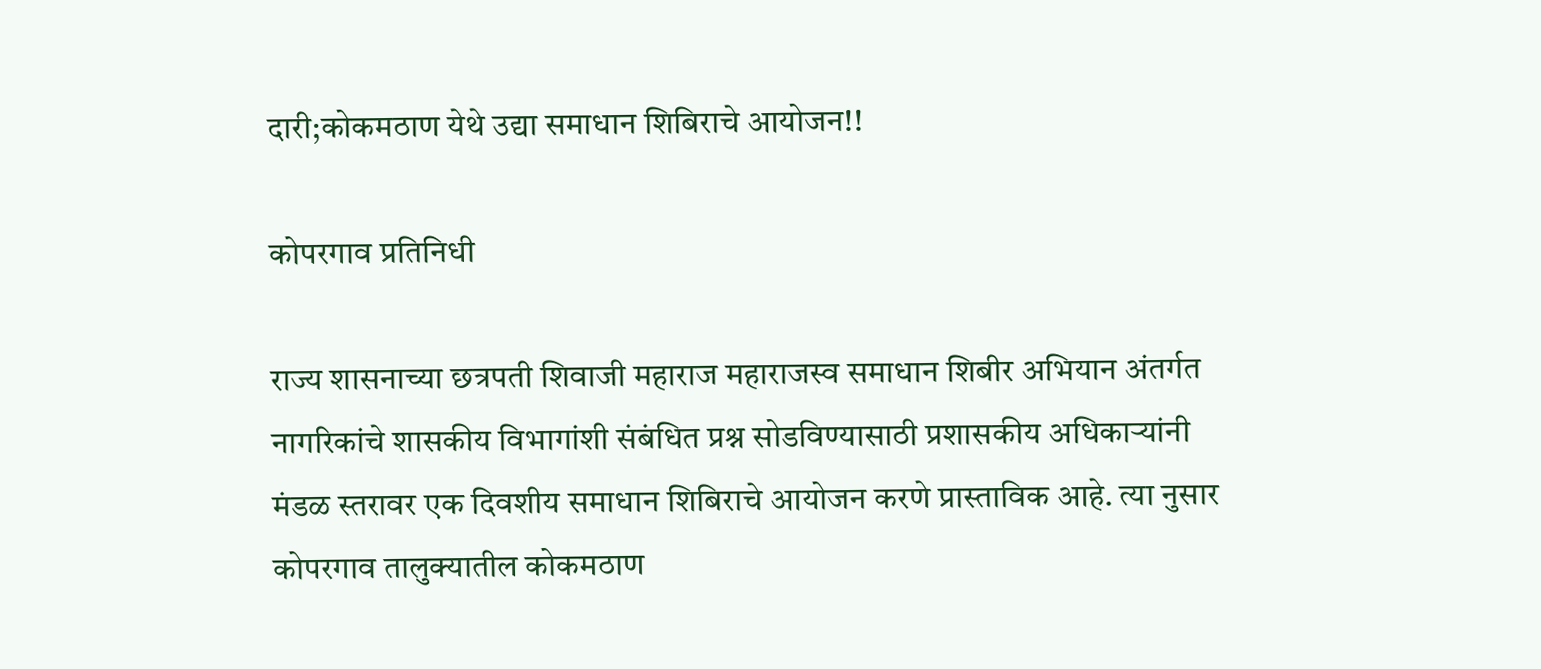दारी;कोकमठाण येथे उद्या समाधान शिबिराचे आयोजन!!

कोपरगाव प्रतिनिधी

राज्य शासनाच्या छत्रपती शिवाजी महाराज महाराजस्व समाधान शिबीर अभियान अंतर्गत नागरिकांचे शासकीय विभागांशी संबंधित प्रश्न सोडविण्यासाठी प्रशासकीय अधिकाऱ्यांनी मंडळ स्तरावर एक दिवशीय समाधान शिबिराचे आयोजन करणे प्रास्ताविक आहे. त्या नुसार कोपरगाव तालुक्यातील कोकमठाण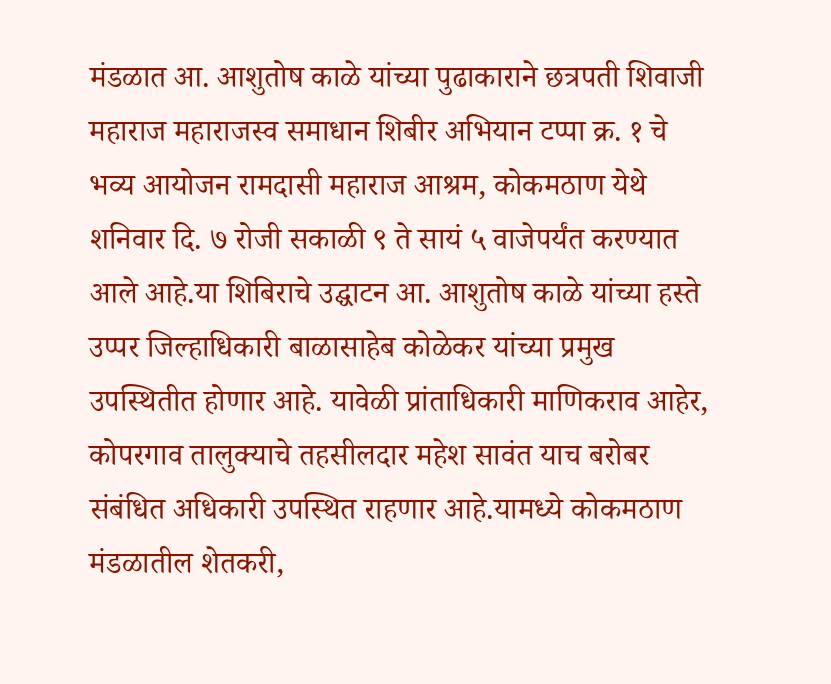मंडळात आ. आशुतोष काळे यांच्या पुढाकाराने छत्रपती शिवाजी महाराज महाराजस्व समाधान शिबीर अभियान टप्पा क्र. १ चे भव्य आयोजन रामदासी महाराज आश्रम, कोकमठाण येथे शनिवार दि. ७ रोजी सकाळी ९ ते सायं ५ वाजेपर्यंत करण्यात आले आहे.या शिबिराचे उद्घाटन आ. आशुतोष काळे यांच्या हस्ते उप्पर जिल्हाधिकारी बाळासाहेब कोळेकर यांच्या प्रमुख उपस्थितीत होणार आहे. यावेळी प्रांताधिकारी माणिकराव आहेर, कोपरगाव तालुक्याचे तहसीलदार महेश सावंत याच बरोबर संबंधित अधिकारी उपस्थित राहणार आहे.यामध्ये कोकमठाण मंडळातील शेतकरी,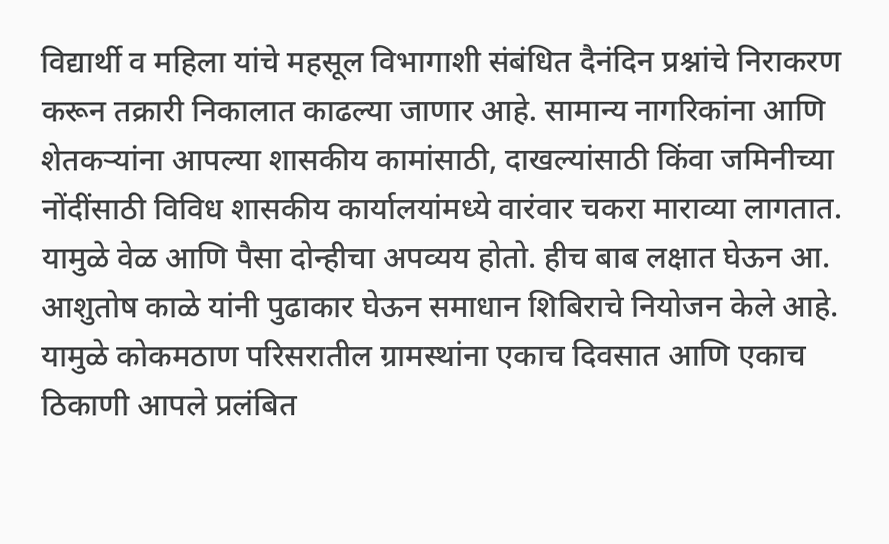विद्यार्थी व महिला यांचे महसूल विभागाशी संबंधित दैनंदिन प्रश्नांचे निराकरण करून तक्रारी निकालात काढल्या जाणार आहे. सामान्य नागरिकांना आणि शेतकऱ्यांना आपल्या शासकीय कामांसाठी, दाखल्यांसाठी किंवा जमिनीच्या नोंदींसाठी विविध शासकीय कार्यालयांमध्ये वारंवार चकरा माराव्या लागतात. यामुळे वेळ आणि पैसा दोन्हीचा अपव्यय होतो. हीच बाब लक्षात घेऊन आ. आशुतोष काळे यांनी पुढाकार घेऊन समाधान शिबिराचे नियोजन केले आहे. यामुळे कोकमठाण परिसरातील ग्रामस्थांना एकाच दिवसात आणि एकाच ठिकाणी आपले प्रलंबित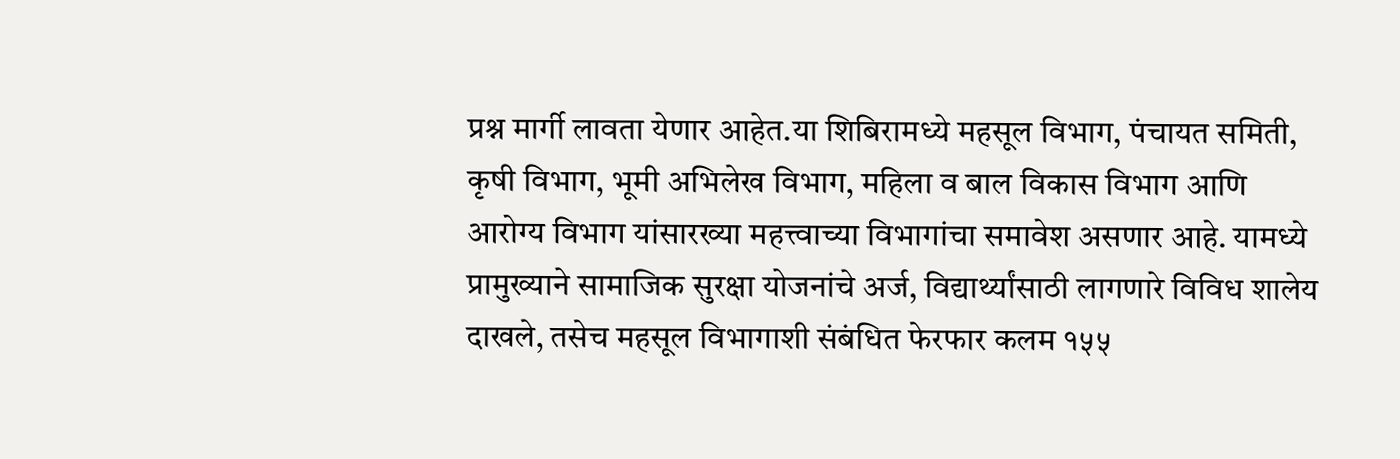प्रश्न मार्गी लावता येणार आहेत.या शिबिरामध्ये महसूल विभाग, पंचायत समिती, कृषी विभाग, भूमी अभिलेख विभाग, महिला व बाल विकास विभाग आणि आरोग्य विभाग यांसारख्या महत्त्वाच्या विभागांचा समावेश असणार आहे. यामध्ये प्रामुख्याने सामाजिक सुरक्षा योजनांचे अर्ज, विद्यार्थ्यांसाठी लागणारे विविध शालेय दाखले, तसेच महसूल विभागाशी संबंधित फेरफार कलम १५५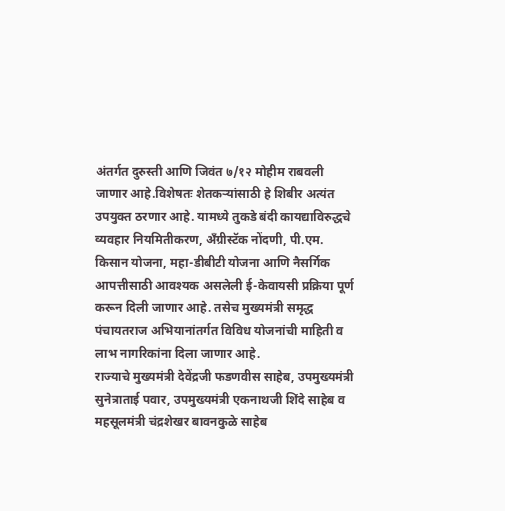अंतर्गत दुरुस्ती आणि जिवंत ७/१२ मोहीम राबवली जाणार आहे.विशेषतः शेतकऱ्यांसाठी हे शिबीर अत्यंत उपयुक्त ठरणार आहे. यामध्ये तुकडे बंदी कायद्याविरुद्धचे व्यवहार नियमितीकरण, अँग्रीस्टॅक नोंदणी, पी.एम. किसान योजना, महा-डीबीटी योजना आणि नैसर्गिक आपत्तीसाठी आवश्यक असलेली ई-केवायसी प्रक्रिया पूर्ण करून दिली जाणार आहे. तसेच मुख्यमंत्री समृद्ध पंचायतराज अभियानांतर्गत विविध योजनांची माहिती व लाभ नागरिकांना दिला जाणार आहे.
राज्याचे मुख्यमंत्री देवेंद्रजी फडणवीस साहेब, उपमुख्यमंत्री सुनेत्राताई पवार, उपमुख्यमंत्री एकनाथजी शिंदे साहेब व महसूलमंत्री चंद्रशेखर बावनकुळे साहेब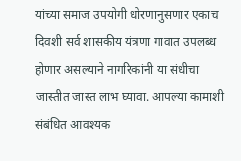यांच्या समाज उपयोगी धोरणानुसणार एकाच दिवशी सर्व शासकीय यंत्रणा गावात उपलब्ध होणार असल्याने नागरिकांनी या संधीचा जास्तीत जास्त लाभ घ्यावा. आपल्या कामाशी संबंधित आवश्यक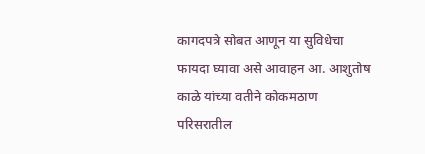कागदपत्रे सोबत आणून या सुविधेचा फायदा घ्यावा असे आवाहन आ. आशुतोष काळे यांच्या वतीने कोकमठाण परिसरातील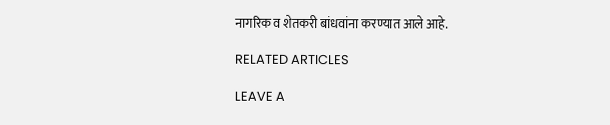नागरिक व शेतकरी बांधवांना करण्यात आले आहे.

RELATED ARTICLES

LEAVE A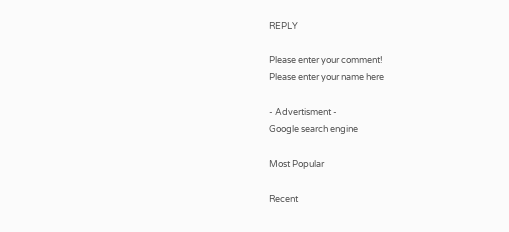REPLY

Please enter your comment!
Please enter your name here

- Advertisment -
Google search engine

Most Popular

Recent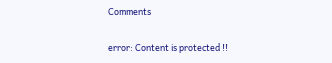Comments

error: Content is protected !!